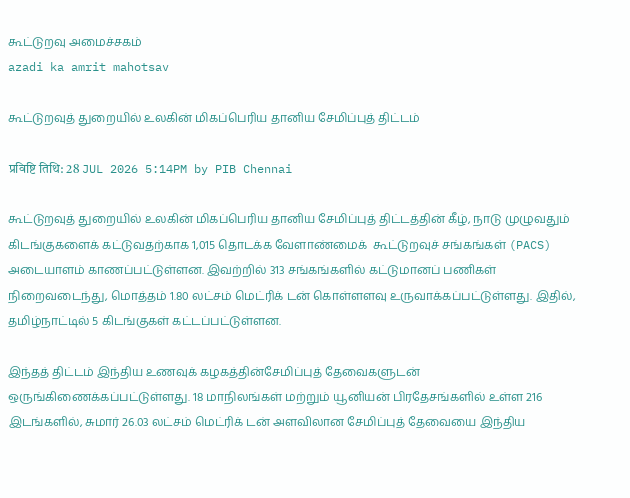கூட்டுறவு அமைச்சகம்
azadi ka amrit mahotsav

கூட்டுறவுத் துறையில் உலகின் மிகப்பெரிய தானிய சேமிப்புத் திட்டம்

प्रविष्टि तिथि: 28 JUL 2026 5:14PM by PIB Chennai

கூட்டுறவுத் துறையில் உலகின் மிகப்பெரிய தானிய சேமிப்புத் திட்டத்தின் கீழ், நாடு முழுவதும் கிடங்குகளைக் கட்டுவதற்காக 1,015 தொடக்க வேளாண்மைக்  கூட்டுறவுச் சங்கங்கள் (PACS) அடையாளம் காணப்பட்டுள்ளன. இவற்றில் 313 சங்கங்களில் கட்டுமானப் பணிகள் நிறைவடைந்து, மொத்தம் 1.80 லட்சம் மெட்ரிக் டன் கொள்ளளவு உருவாக்கப்பட்டுள்ளது. இதில், தமிழ்நாட்டில் 5 கிடங்குகள் கட்டப்பட்டுள்ளன.

இந்தத் திட்டம் இந்திய உணவுக் கழகத்தின்சேமிப்புத் தேவைகளுடன் ஒருங்கிணைக்கப்பட்டுள்ளது. 18 மாநிலங்கள் மற்றும் யூனியன் பிரதேசங்களில் உள்ள 216 இடங்களில், சுமார் 26.03 லட்சம் மெட்ரிக் டன் அளவிலான சேமிப்புத் தேவையை இந்திய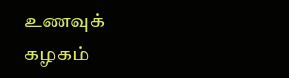உணவுக் கழகம்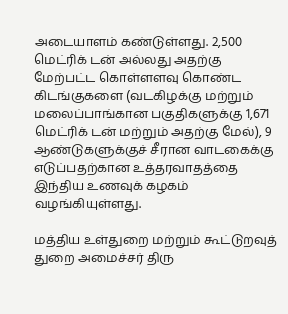அடையாளம் கண்டுள்ளது. 2,500 மெட்ரிக் டன் அல்லது அதற்கு மேற்பட்ட கொள்ளளவு கொண்ட கிடங்குகளை (வடகிழக்கு மற்றும் மலைப்பாங்கான பகுதிகளுக்கு 1,671 மெட்ரிக் டன் மற்றும் அதற்கு மேல்), 9 ஆண்டுகளுக்குச் சீரான வாடகைக்கு எடுப்பதற்கான உத்தரவாதத்தை இந்திய உணவுக் கழகம் வழங்கியுள்ளது.

மத்திய உள்துறை மற்றும் கூட்டுறவுத் துறை அமைச்சர் திரு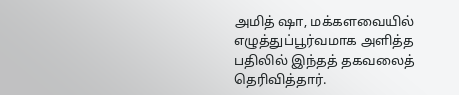அமித் ஷா, மக்களவையில் எழுத்துப்பூர்வமாக அளித்த பதிலில் இந்தத் தகவலைத் தெரிவித்தார்.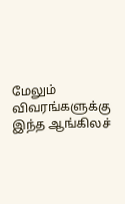மேலும் விவரங்களுக்கு இந்த ஆங்கிலச்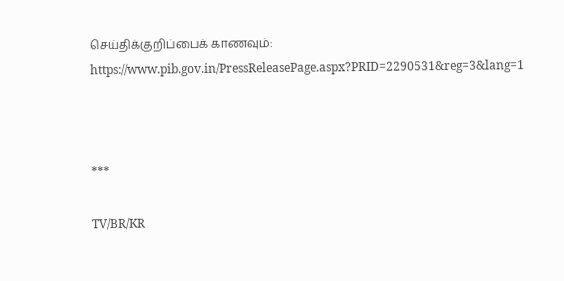செய்திக்குறிப்பைக் காணவும்: https://www.pib.gov.in/PressReleasePage.aspx?PRID=2290531&reg=3&lang=1



***

TV/BR/KR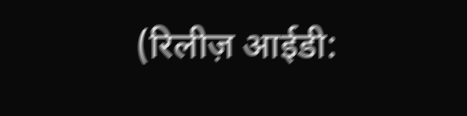(रिलीज़ आईडी: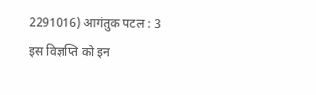2291016) आगंतुक पटल : 3
इस विज्ञप्ति को इन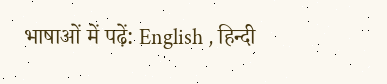भाषाओं में पढ़ें: English , हिन्दी